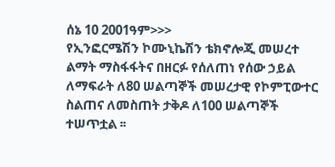ሰኔ 10 2001ዓም>>>
የኢንፎርሜሽን ኮሙኒኬሽን ቴክኖሎጂ መሠረተ ልማት ማስፋፋትና በዘርፉ የሰለጠነ የሰው ኃይል ለማፍራት ለ80 ሠልጣኞች መሠረታዊ የኮምፒውተር ስልጠና ለመስጠት ታቅዶ ለ100 ሠልጣኞች ተሠጥቷል ፡፡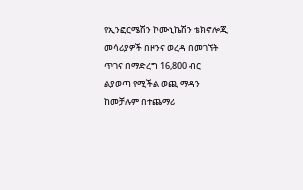የኢንፎርሜሽን ኮሙኒኬሽን ቴክኖሎጂ መሳሪያዎች በዞንና ወረዳ በመገኘት ጥገና በማድረግ 16,800 ብር ልያወጣ የሚችል ወጪ ማዳን ከመቻሉም በተጨማሪ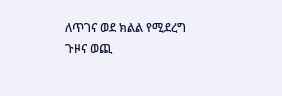ለጥገና ወደ ክልል የሚደረግ ጉዞና ወጪ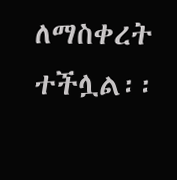ለማስቀረት ተችሏል፡፡